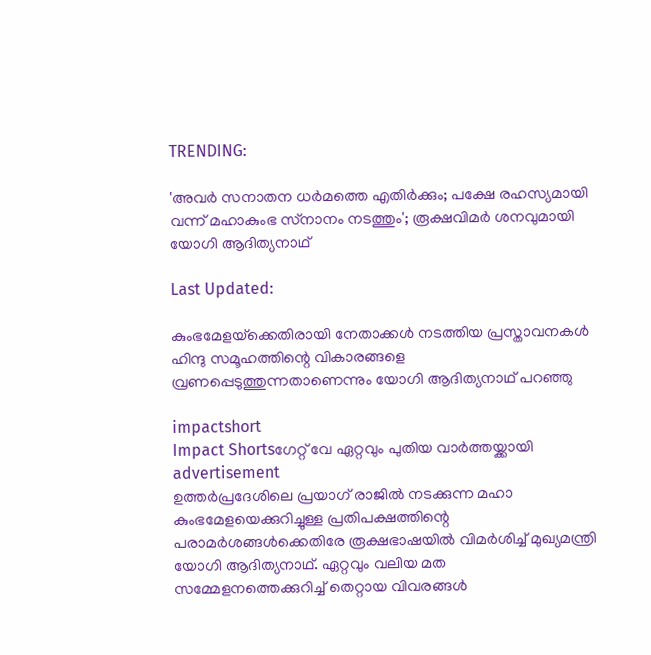TRENDING:

'അവര്‍ സനാതന ധര്‍മത്തെ എതിർക്കും; പക്ഷേ രഹസ്യമായി വന്ന് മഹാകുംഭ സ്‌നാനം നടത്തും'; രൂക്ഷവിമര്‍ ശനവുമായി യോഗി ആദിത്യനാഥ്‌

Last Updated:

കുംഭമേളയ്‌ക്കെതിരായി നേതാക്കള്‍ നടത്തിയ പ്രസ്താവനകള്‍ ഹിന്ദു സമൂഹത്തിന്റെ വികാരങ്ങളെ വ്രണപ്പെടുത്തുന്നതാണെന്നും യോഗി ആദിത്യനാഥ് പറഞ്ഞു

impactshort
Impact Shortsഗേറ്റ് വേ ഏറ്റവും പുതിയ വാർത്തയ്ക്കായി
advertisement
ഉത്തര്‍പ്രദേശിലെ പ്രയാഗ് രാജില്‍ നടക്കുന്ന മഹാ കുംഭമേളയെക്കുറിച്ചുള്ള പ്രതിപക്ഷത്തിന്റെ പരാമര്‍ശങ്ങൾക്കെതിരേ രൂക്ഷഭാഷയില്‍ വിമര്‍ശിച്ച് മുഖ്യമന്ത്രി യോഗി ആദിത്യനാഥ്. ഏറ്റവും വലിയ മത സമ്മേളനത്തെക്കുറിച്ച് തെറ്റായ വിവരങ്ങള്‍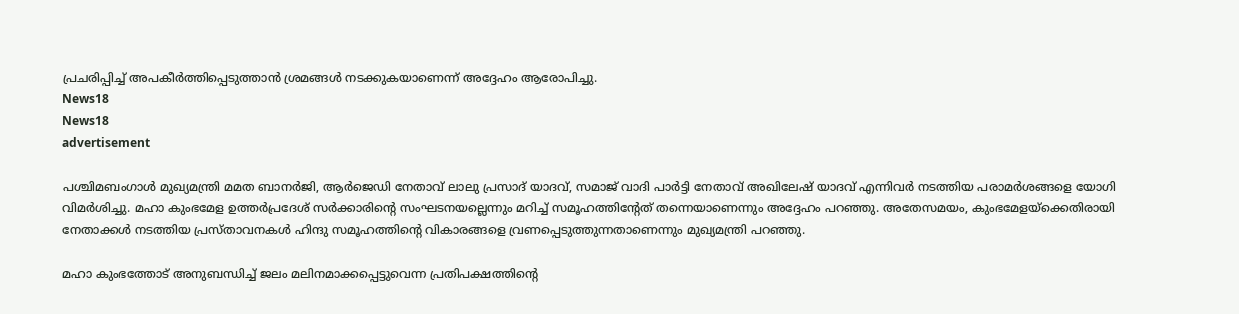പ്രചരിപ്പിച്ച് അപകീര്‍ത്തിപ്പെടുത്താന്‍ ശ്രമങ്ങള്‍ നടക്കുകയാണെന്ന് അദ്ദേഹം ആരോപിച്ചു.
News18
News18
advertisement

പശ്ചിമബംഗാള്‍ മുഖ്യമന്ത്രി മമത ബാനര്‍ജി, ആര്‍ജെഡി നേതാവ് ലാലു പ്രസാദ് യാദവ്, സമാജ് വാദി പാര്‍ട്ടി നേതാവ് അഖിലേഷ് യാദവ് എന്നിവര്‍ നടത്തിയ പരാമര്‍ശങ്ങളെ യോഗി വിമര്‍ശിച്ചു. മഹാ കുംഭമേള ഉത്തര്‍പ്രദേശ് സര്‍ക്കാരിന്റെ സംഘടനയല്ലെന്നും മറിച്ച് സമൂഹത്തിന്റേത് തന്നെയാണെന്നും അദ്ദേഹം പറഞ്ഞു. അതേസമയം, കുംഭമേളയ്‌ക്കെതിരായി നേതാക്കള്‍ നടത്തിയ പ്രസ്താവനകള്‍ ഹിന്ദു സമൂഹത്തിന്റെ വികാരങ്ങളെ വ്രണപ്പെടുത്തുന്നതാണെന്നും മുഖ്യമന്ത്രി പറഞ്ഞു.

മഹാ കുംഭത്തോട് അനുബന്ധിച്ച് ജലം മലിനമാക്കപ്പെട്ടുവെന്ന പ്രതിപക്ഷത്തിന്റെ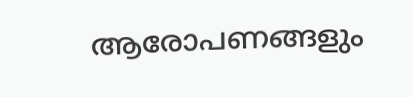ആരോപണങ്ങളും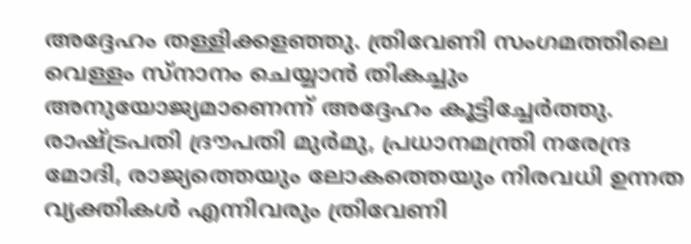അദ്ദേഹം തള്ളിക്കളഞ്ഞു. ത്രിവേണി സംഗമത്തിലെ വെള്ളം സ്‌നാനം ചെയ്യാന്‍ തികച്ചും അനുയോജ്യമാണെന്ന് അദ്ദേഹം കൂട്ടിച്ചേര്‍ത്തു. രാഷ്ട്രപതി ദ്രൗപതി മുര്‍മു, പ്രധാനമന്ത്രി നരേന്ദ്ര മോദി, രാജ്യത്തെയും ലോകത്തെയും നിരവധി ഉന്നത വ്യക്തികള്‍ എന്നിവരും ത്രിവേണി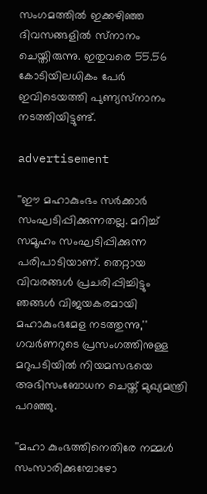സംഗമത്തില്‍ ഇക്കഴിഞ്ഞ ദിവസങ്ങളില്‍ സ്‌നാനം ചെയ്തിരുന്നു. ഇതുവരെ 55.56 കോടിയിലധികം പേര്‍ ഇവിടെയത്തി പുണ്യസ്‌നാനം നടത്തിയിട്ടുണ്ട്.

advertisement

''ഈ മഹാകുംഭം സര്‍ക്കാര്‍ സംഘടിപ്പിക്കുന്നതല്ല. മറിച്ച് സമൂഹം സംഘടിപ്പിക്കുന്ന പരിപാടിയാണ്. തെറ്റായ വിവരങ്ങള്‍ പ്രചരിപ്പിച്ചിട്ടും ഞങ്ങള്‍ വിജയകരമായി മഹാകുംഭമേള നടത്തുന്നു,'' ഗവര്‍ണറുടെ പ്രസംഗത്തിനുള്ള മറുപടിയില്‍ നിയമസഭയെ അഭിസംബോധന ചെയ്ത് മുഖ്യമന്ത്രി പറഞ്ഞു.

''മഹാ കുംഭത്തിനെതിരേ നമ്മള്‍ സംസാരിക്കുമ്പോഴോ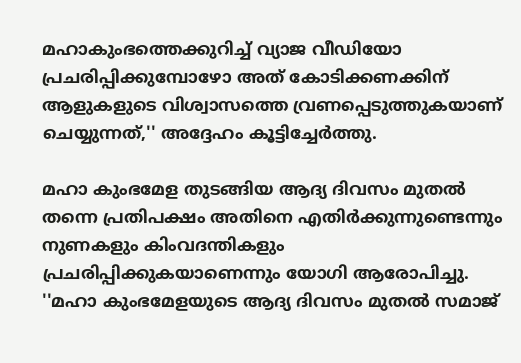മഹാകുംഭത്തെക്കുറിച്ച് വ്യാജ വീഡിയോ പ്രചരിപ്പിക്കുമ്പോഴോ അത് കോടിക്കണക്കിന് ആളുകളുടെ വിശ്വാസത്തെ വ്രണപ്പെടുത്തുകയാണ് ചെയ്യുന്നത്,'' അദ്ദേഹം കൂട്ടിച്ചേര്‍ത്തു.

മഹാ കുംഭമേള തുടങ്ങിയ ആദ്യ ദിവസം മുതല്‍ തന്നെ പ്രതിപക്ഷം അതിനെ എതിര്‍ക്കുന്നുണ്ടെന്നും നുണകളും കിംവദന്തികളും പ്രചരിപ്പിക്കുകയാണെന്നും യോഗി ആരോപിച്ചു. ''മഹാ കുംഭമേളയുടെ ആദ്യ ദിവസം മുതല്‍ സമാജ്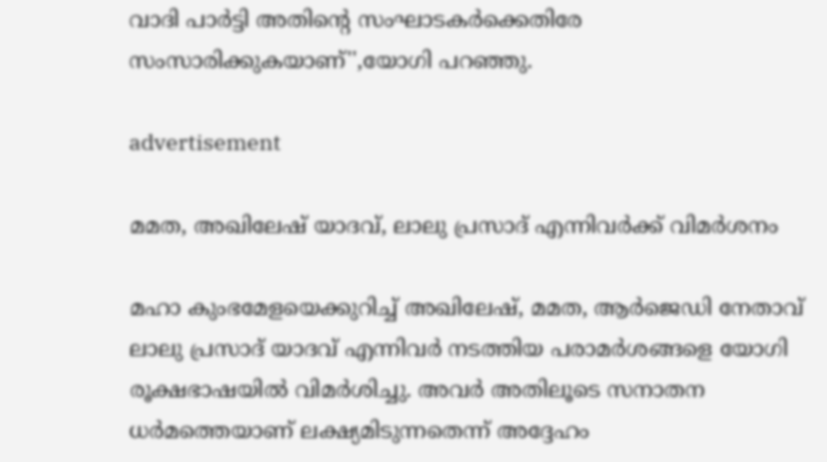വാദി പാര്‍ട്ടി അതിന്റെ സംഘാടകര്‍ക്കെതിരേ സംസാരിക്കുകയാണ്'',യോഗി പറഞ്ഞു.

advertisement

മമത, അഖിലേഷ് യാദവ്, ലാലു പ്രസാദ് എന്നിവര്‍ക്ക് വിമര്‍ശനം

മഹാ കുംഭമേളയെക്കുറിച്ച് അഖിലേഷ്, മമത, ആര്‍ജെഡി നേതാവ് ലാലു പ്രസാദ് യാദവ് എന്നിവര്‍ നടത്തിയ പരാമര്‍ശങ്ങളെ യോഗി രൂക്ഷഭാഷയില്‍ വിമര്‍ശിച്ചു. അവര്‍ അതിലൂടെ സനാതന ധര്‍മത്തെയാണ് ലക്ഷ്യമിടുന്നതെന്ന് അദ്ദേഹം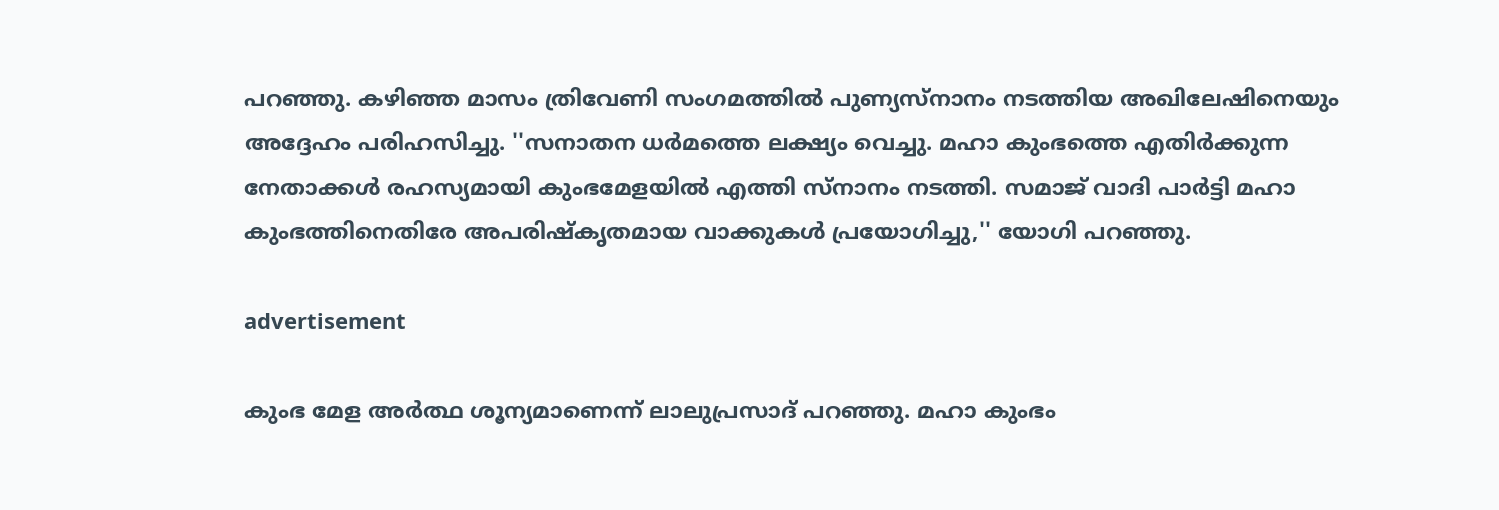പറഞ്ഞു. കഴിഞ്ഞ മാസം ത്രിവേണി സംഗമത്തില്‍ പുണ്യസ്‌നാനം നടത്തിയ അഖിലേഷിനെയും അദ്ദേഹം പരിഹസിച്ചു. ''സനാതന ധര്‍മത്തെ ലക്ഷ്യം വെച്ചു. മഹാ കുംഭത്തെ എതിര്‍ക്കുന്ന നേതാക്കള്‍ രഹസ്യമായി കുംഭമേളയില്‍ എത്തി സ്‌നാനം നടത്തി. സമാജ് വാദി പാര്‍ട്ടി മഹാ കുംഭത്തിനെതിരേ അപരിഷ്‌കൃതമായ വാക്കുകള്‍ പ്രയോഗിച്ചു,'' യോഗി പറഞ്ഞു.

advertisement

കുംഭ മേള അര്‍ത്ഥ ശൂന്യമാണെന്ന് ലാലുപ്രസാദ് പറഞ്ഞു. മഹാ കുംഭം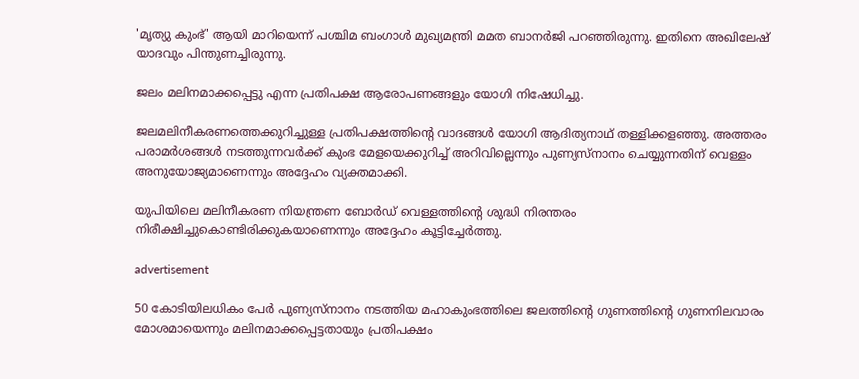'മൃത്യു കുംഭ്' ആയി മാറിയെന്ന് പശ്ചിമ ബംഗാള്‍ മുഖ്യമന്ത്രി മമത ബാനര്‍ജി പറഞ്ഞിരുന്നു. ഇതിനെ അഖിലേഷ് യാദവും പിന്തുണച്ചിരുന്നു.

ജലം മലിനമാക്കപ്പെട്ടു എന്ന പ്രതിപക്ഷ ആരോപണങ്ങളും യോഗി നിഷേധിച്ചു.

ജലമലിനീകരണത്തെക്കുറിച്ചുള്ള പ്രതിപക്ഷത്തിന്റെ വാദങ്ങള്‍ യോഗി ആദിത്യനാഥ് തള്ളിക്കളഞ്ഞു. അത്തരം പരാമര്‍ശങ്ങള്‍ നടത്തുന്നവര്‍ക്ക് കുംഭ മേളയെക്കുറിച്ച് അറിവില്ലെന്നും പുണ്യസ്‌നാനം ചെയ്യുന്നതിന് വെള്ളം അനുയോജ്യമാണെന്നും അദ്ദേഹം വ്യക്തമാക്കി.

യുപിയിലെ മലിനീകരണ നിയന്ത്രണ ബോര്‍ഡ് വെള്ളത്തിന്റെ ശുദ്ധി നിരന്തരം നിരീക്ഷിച്ചുകൊണ്ടിരിക്കുകയാണെന്നും അദ്ദേഹം കൂട്ടിച്ചേര്‍ത്തു.

advertisement

50 കോടിയിലധികം പേര്‍ പുണ്യസ്‌നാനം നടത്തിയ മഹാകുംഭത്തിലെ ജലത്തിന്റെ ഗുണത്തിന്റെ ഗുണനിലവാരം മോശമായെന്നും മലിനമാക്കപ്പെട്ടതായും പ്രതിപക്ഷം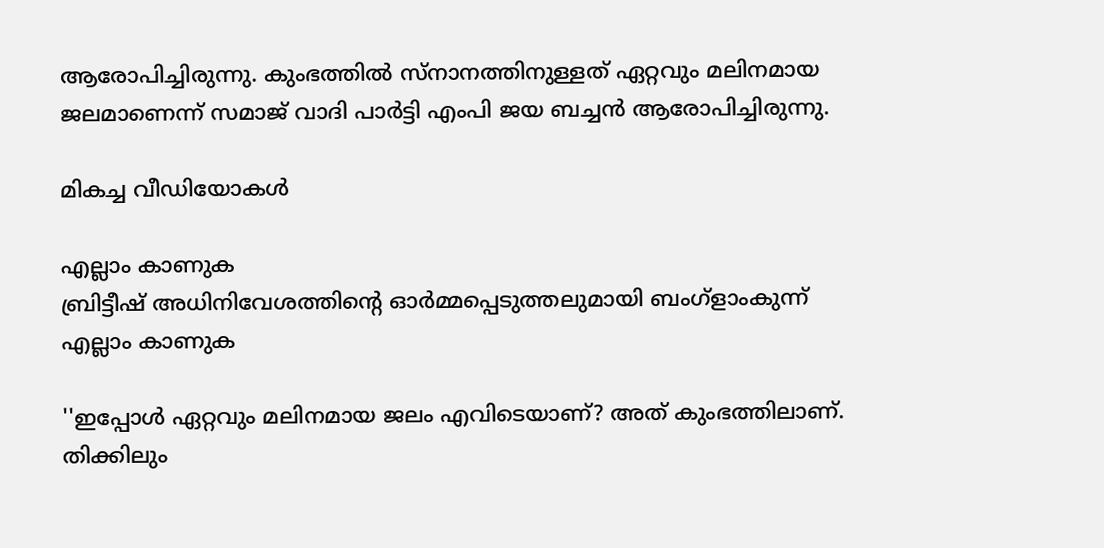ആരോപിച്ചിരുന്നു. കുംഭത്തില്‍ സ്‌നാനത്തിനുള്ളത് ഏറ്റവും മലിനമായ ജലമാണെന്ന് സമാജ് വാദി പാര്‍ട്ടി എംപി ജയ ബച്ചന്‍ ആരോപിച്ചിരുന്നു.

മികച്ച വീഡിയോകൾ

എല്ലാം കാണുക
ബ്രിട്ടീഷ് അധിനിവേശത്തിൻ്റെ ഓർമ്മപ്പെടുത്തലുമായി ബംഗ്ളാംകുന്ന്
എല്ലാം കാണുക

''ഇപ്പോള്‍ ഏറ്റവും മലിനമായ ജലം എവിടെയാണ്? അത് കുംഭത്തിലാണ്. തിക്കിലും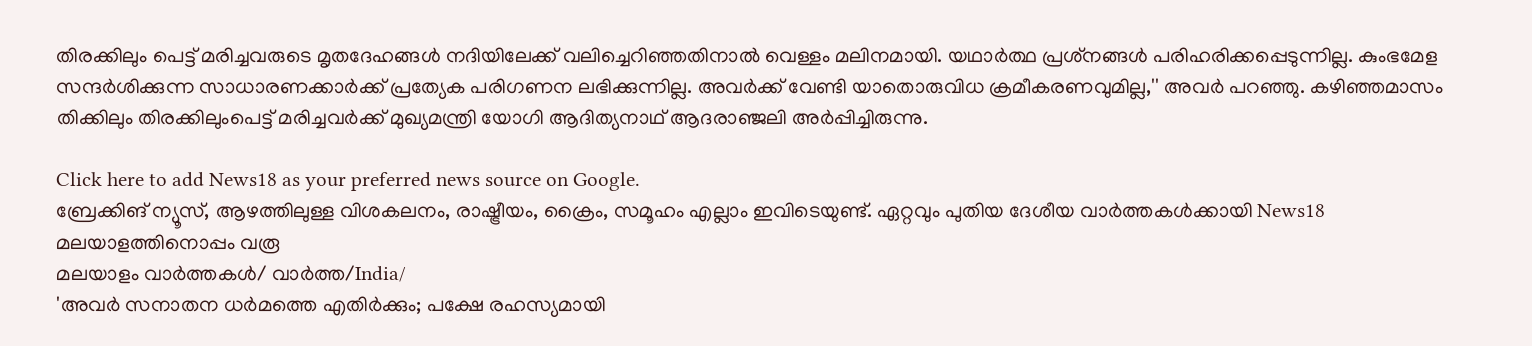തിരക്കിലും പെട്ട് മരിച്ചവരുടെ മൃതദേഹങ്ങള്‍ നദിയിലേക്ക് വലിച്ചെറിഞ്ഞതിനാല്‍ വെള്ളം മലിനമായി. യഥാര്‍ത്ഥ പ്രശ്‌നങ്ങള്‍ പരിഹരിക്കപ്പെടുന്നില്ല. കുംഭമേള സന്ദര്‍ശിക്കുന്ന സാധാരണക്കാര്‍ക്ക് പ്രത്യേക പരിഗണന ലഭിക്കുന്നില്ല. അവര്‍ക്ക് വേണ്ടി യാതൊരുവിധ ക്രമീകരണവുമില്ല,'' അവര്‍ പറഞ്ഞു. കഴിഞ്ഞമാസം തിക്കിലും തിരക്കിലുംപെട്ട് മരിച്ചവര്‍ക്ക് മുഖ്യമന്ത്രി യോഗി ആദിത്യനാഥ് ആദരാഞ്ജലി അര്‍പ്പിച്ചിരുന്നു.

Click here to add News18 as your preferred news source on Google.
ബ്രേക്കിങ് ന്യൂസ്, ആഴത്തിലുള്ള വിശകലനം, രാഷ്ട്രീയം, ക്രൈം, സമൂഹം എല്ലാം ഇവിടെയുണ്ട്. ഏറ്റവും പുതിയ ദേശീയ വാർത്തകൾക്കായി News18 മലയാളത്തിനൊപ്പം വരൂ
മലയാളം വാർത്തകൾ/ വാർത്ത/India/
'അവര്‍ സനാതന ധര്‍മത്തെ എതിർക്കും; പക്ഷേ രഹസ്യമായി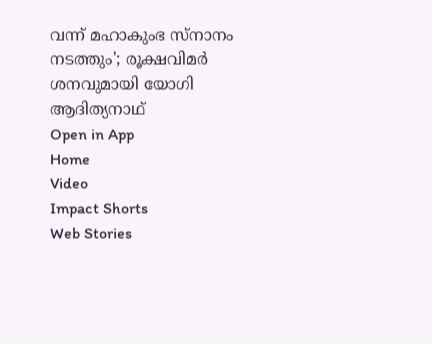വന്ന് മഹാകുംഭ സ്‌നാനം നടത്തും'; രൂക്ഷവിമര്‍ ശനവുമായി യോഗി ആദിത്യനാഥ്‌
Open in App
Home
Video
Impact Shorts
Web Stories